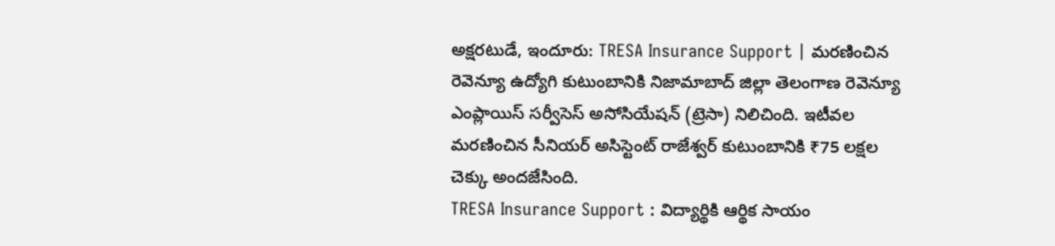అక్షరటుడే, ఇందూరు: TRESA Insurance Support | మరణించిన రెవెన్యూ ఉద్యోగి కుటుంబానికి నిజామాబాద్ జిల్లా తెలంగాణ రెవెన్యూ ఎంప్లాయిస్ సర్వీసెస్ అసోసియేషన్ (ట్రెసా) నిలిచింది. ఇటీవల మరణించిన సీనియర్ అసిస్టెంట్ రాజేశ్వర్ కుటుంబానికి ₹75 లక్షల చెక్కు అందజేసింది.
TRESA Insurance Support : విద్యార్థికి ఆర్థిక సాయం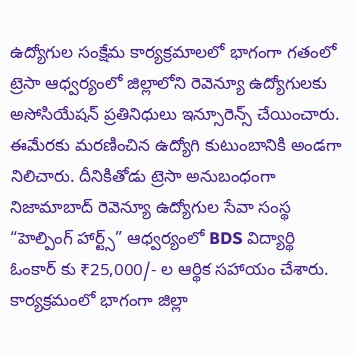ఉద్యోగుల సంక్షేమ కార్యక్రమాలలో భాగంగా గతంలో ట్రెసా ఆధ్వర్యంలో జిల్లాలోని రెవెన్యూ ఉద్యోగులకు అసోసియేషన్ ప్రతినిధులు ఇన్సూరెన్స్ చేయించారు. ఈమేరకు మరణించిన ఉద్యోగి కుటుంబానికి అండగా నిలిచారు. దీనికితోడు ట్రెసా అనుబంధంగా నిజామాబాద్ రెవెన్యూ ఉద్యోగుల సేవా సంస్థ “హెల్పింగ్ హార్ట్స్” ఆధ్వర్యంలో BDS విద్యార్థి ఓంకార్ కు ₹25,000/- ల ఆర్థిక సహాయం చేశారు.
కార్యక్రమంలో భాగంగా జిల్లా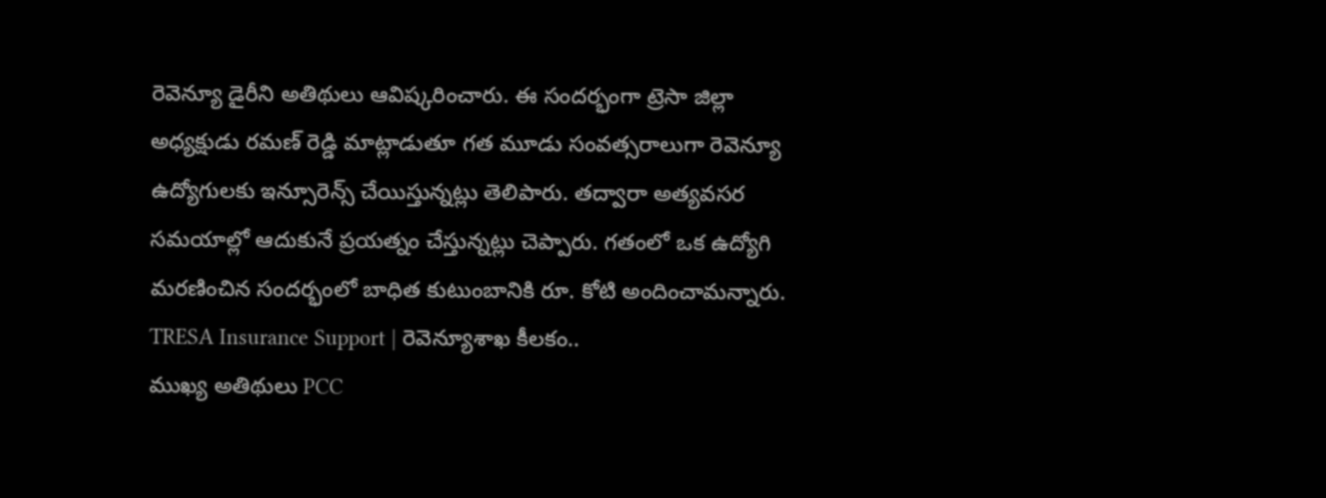రెవెన్యూ డైరీని అతిథులు ఆవిష్కరించారు. ఈ సందర్భంగా ట్రెసా జిల్లా అధ్యక్షుడు రమణ్ రెడ్డి మాట్లాడుతూ గత మూడు సంవత్సరాలుగా రెవెన్యూ ఉద్యోగులకు ఇన్సూరెన్స్ చేయిస్తున్నట్లు తెలిపారు. తద్వారా అత్యవసర సమయాల్లో ఆదుకునే ప్రయత్నం చేస్తున్నట్లు చెప్పారు. గతంలో ఒక ఉద్యోగి మరణించిన సందర్భంలో బాధిత కుటుంబానికి రూ. కోటి అందించామన్నారు.
TRESA Insurance Support | రెవెన్యూశాఖ కీలకం..
ముఖ్య అతిథులు PCC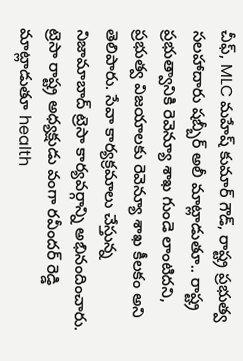చీఫ్, MLC మహేష్ కుమార్ గౌడ్, రాష్ట్ర ప్రభుత్వ సలహాదారు షబ్బీర్ అలీ మాట్లాడుతూ.. రాష్ట్ర ప్రభుత్వానికి రెవెన్యూ శాఖ గుండె లాంటిదని, ప్రభుత్వ విజయాలకు రెవెన్యూ శాఖ కీలకం అని తెలిపారు. సేవా కార్యక్రమాలు చేస్తున్న నిజామాబాద్ ట్రెసా కార్యవర్గాన్ని అభినందించారు.
ట్రెసా రాష్ట్ర అధ్యక్షుడు వంగా రవీందర్ రెడ్డి మాట్లాడుతూ health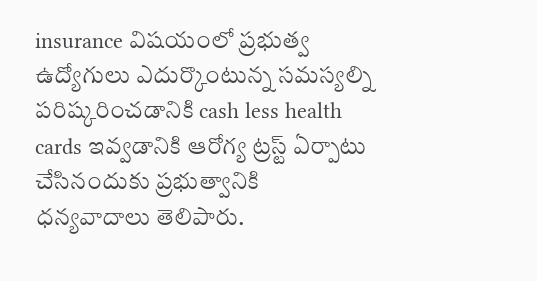insurance విషయంలో ప్రభుత్వ ఉద్యోగులు ఎదుర్కొంటున్న సమస్యల్ని పరిష్కరించడానికి cash less health cards ఇవ్వడానికి ఆరోగ్య ట్రస్ట్ ఏర్పాటు చేసినందుకు ప్రభుత్వానికి ధన్యవాదాలు తెలిపారు.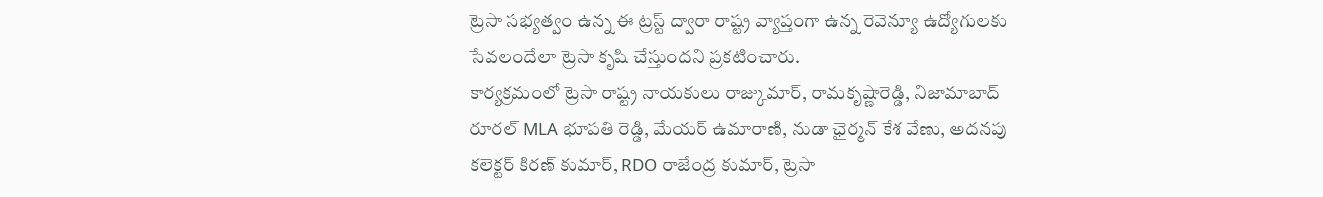ట్రెసా సభ్యత్వం ఉన్న ఈ ట్రస్ట్ ద్వారా రాష్ట్ర వ్యాప్తంగా ఉన్న రెవెన్యూ ఉద్యోగులకు సేవలందేలా ట్రెసా కృషి చేస్తుందని ప్రకటించారు.
కార్యక్రమంలో ట్రెసా రాష్ట్ర నాయకులు రాజ్కుమార్, రామకృష్ణారెడ్డి, నిజామాబాద్ రూరల్ MLA భూపతి రెడ్డి, మేయర్ ఉమారాణి, నుడా ఛైర్మన్ కేశ వేణు, అదనపు కలెక్టర్ కిరణ్ కుమార్, RDO రాజేంద్ర కుమార్, ట్రెసా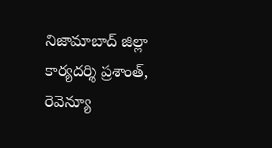నిజామాబాద్ జిల్లా కార్యదర్శి ప్రశాంత్, రెవెన్యూ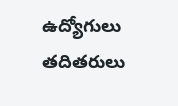ఉద్యోగులు తదితరులు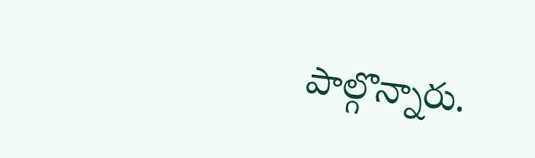పాల్గొన్నారు.